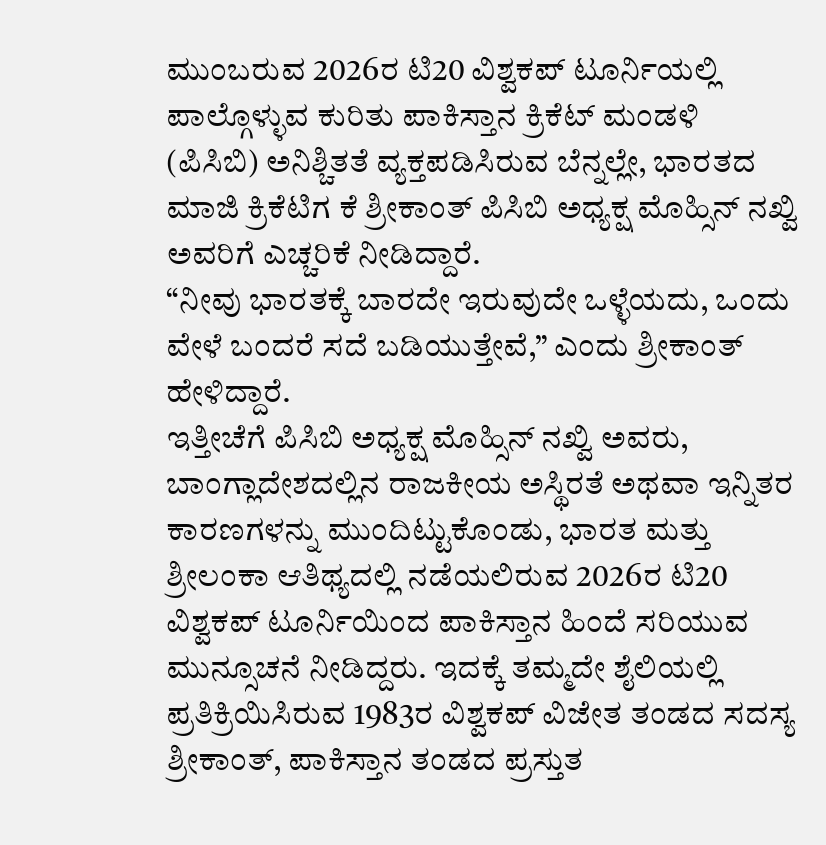ಮುಂಬರುವ 2026ರ ಟಿ20 ವಿಶ್ವಕಪ್ ಟೂರ್ನಿಯಲ್ಲಿ ಪಾಲ್ಗೊಳ್ಳುವ ಕುರಿತು ಪಾಕಿಸ್ತಾನ ಕ್ರಿಕೆಟ್ ಮಂಡಳಿ (ಪಿಸಿಬಿ) ಅನಿಶ್ಚಿತತೆ ವ್ಯಕ್ತಪಡಿಸಿರುವ ಬೆನ್ನಲ್ಲೇ, ಭಾರತದ ಮಾಜಿ ಕ್ರಿಕೆಟಿಗ ಕೆ ಶ್ರೀಕಾಂತ್ ಪಿಸಿಬಿ ಅಧ್ಯಕ್ಷ ಮೊಹ್ಸಿನ್ ನಖ್ವಿ ಅವರಿಗೆ ಎಚ್ಚರಿಕೆ ನೀಡಿದ್ದಾರೆ.
“ನೀವು ಭಾರತಕ್ಕೆ ಬಾರದೇ ಇರುವುದೇ ಒಳ್ಳೆಯದು, ಒಂದು ವೇಳೆ ಬಂದರೆ ಸದೆ ಬಡಿಯುತ್ತೇವೆ,” ಎಂದು ಶ್ರೀಕಾಂತ್ ಹೇಳಿದ್ದಾರೆ.
ಇತ್ತೀಚೆಗೆ ಪಿಸಿಬಿ ಅಧ್ಯಕ್ಷ ಮೊಹ್ಸಿನ್ ನಖ್ವಿ ಅವರು, ಬಾಂಗ್ಲಾದೇಶದಲ್ಲಿನ ರಾಜಕೀಯ ಅಸ್ಥಿರತೆ ಅಥವಾ ಇನ್ನಿತರ ಕಾರಣಗಳನ್ನು ಮುಂದಿಟ್ಟುಕೊಂಡು, ಭಾರತ ಮತ್ತು ಶ್ರೀಲಂಕಾ ಆತಿಥ್ಯದಲ್ಲಿ ನಡೆಯಲಿರುವ 2026ರ ಟಿ20 ವಿಶ್ವಕಪ್ ಟೂರ್ನಿಯಿಂದ ಪಾಕಿಸ್ತಾನ ಹಿಂದೆ ಸರಿಯುವ ಮುನ್ಸೂಚನೆ ನೀಡಿದ್ದರು. ಇದಕ್ಕೆ ತಮ್ಮದೇ ಶೈಲಿಯಲ್ಲಿ ಪ್ರತಿಕ್ರಿಯಿಸಿರುವ 1983ರ ವಿಶ್ವಕಪ್ ವಿಜೇತ ತಂಡದ ಸದಸ್ಯ ಶ್ರೀಕಾಂತ್, ಪಾಕಿಸ್ತಾನ ತಂಡದ ಪ್ರಸ್ತುತ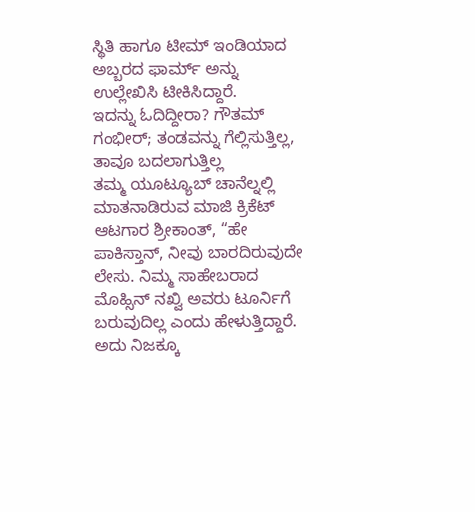ಸ್ಥಿತಿ ಹಾಗೂ ಟೀಮ್ ಇಂಡಿಯಾದ ಅಬ್ಬರದ ಫಾರ್ಮ್ ಅನ್ನು ಉಲ್ಲೇಖಿಸಿ ಟೀಕಿಸಿದ್ದಾರೆ.
ಇದನ್ನು ಓದಿದ್ದೀರಾ? ಗೌತಮ್ ಗಂಭೀರ್; ತಂಡವನ್ನು ಗೆಲ್ಲಿಸುತ್ತಿಲ್ಲ, ತಾವೂ ಬದಲಾಗುತ್ತಿಲ್ಲ
ತಮ್ಮ ಯೂಟ್ಯೂಬ್ ಚಾನೆಲ್ನಲ್ಲಿ ಮಾತನಾಡಿರುವ ಮಾಜಿ ಕ್ರಿಕೆಟ್ ಆಟಗಾರ ಶ್ರೀಕಾಂತ್, “ಹೇ ಪಾಕಿಸ್ತಾನ್, ನೀವು ಬಾರದಿರುವುದೇ ಲೇಸು. ನಿಮ್ಮ ಸಾಹೇಬರಾದ ಮೊಹ್ಸಿನ್ ನಖ್ವಿ ಅವರು ಟೂರ್ನಿಗೆ ಬರುವುದಿಲ್ಲ ಎಂದು ಹೇಳುತ್ತಿದ್ದಾರೆ. ಅದು ನಿಜಕ್ಕೂ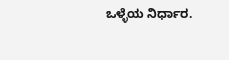ಒಳ್ಳೆಯ ನಿರ್ಧಾರ.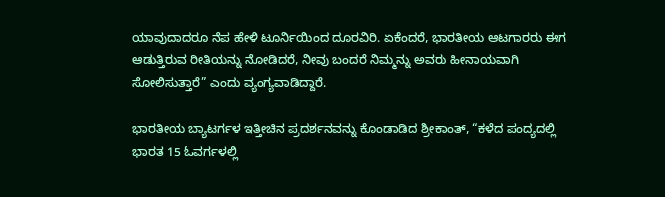ಯಾವುದಾದರೂ ನೆಪ ಹೇಳಿ ಟೂರ್ನಿಯಿಂದ ದೂರವಿರಿ. ಏಕೆಂದರೆ, ಭಾರತೀಯ ಆಟಗಾರರು ಈಗ ಆಡುತ್ತಿರುವ ರೀತಿಯನ್ನು ನೋಡಿದರೆ, ನೀವು ಬಂದರೆ ನಿಮ್ಮನ್ನು ಅವರು ಹೀನಾಯವಾಗಿ ಸೋಲಿಸುತ್ತಾರೆ” ಎಂದು ವ್ಯಂಗ್ಯವಾಡಿದ್ದಾರೆ.

ಭಾರತೀಯ ಬ್ಯಾಟರ್ಗಳ ಇತ್ತೀಚಿನ ಪ್ರದರ್ಶನವನ್ನು ಕೊಂಡಾಡಿದ ಶ್ರೀಕಾಂತ್, “ಕಳೆದ ಪಂದ್ಯದಲ್ಲಿ ಭಾರತ 15 ಓವರ್ಗಳಲ್ಲಿ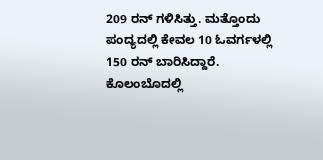209 ರನ್ ಗಳಿಸಿತ್ತು. ಮತ್ತೊಂದು ಪಂದ್ಯದಲ್ಲಿ ಕೇವಲ 10 ಓವರ್ಗಳಲ್ಲಿ 150 ರನ್ ಬಾರಿಸಿದ್ದಾರೆ. ಕೊಲಂಬೊದಲ್ಲಿ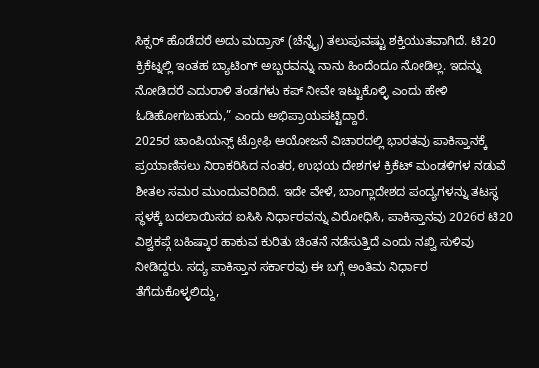ಸಿಕ್ಸರ್ ಹೊಡೆದರೆ ಅದು ಮದ್ರಾಸ್ (ಚೆನ್ನೈ) ತಲುಪುವಷ್ಟು ಶಕ್ತಿಯುತವಾಗಿದೆ. ಟಿ20 ಕ್ರಿಕೆಟ್ನಲ್ಲಿ ಇಂತಹ ಬ್ಯಾಟಿಂಗ್ ಅಬ್ಬರವನ್ನು ನಾನು ಹಿಂದೆಂದೂ ನೋಡಿಲ್ಲ. ಇದನ್ನು ನೋಡಿದರೆ ಎದುರಾಳಿ ತಂಡಗಳು ಕಪ್ ನೀವೇ ಇಟ್ಟುಕೊಳ್ಳಿ ಎಂದು ಹೇಳಿ ಓಡಿಹೋಗಬಹುದು,” ಎಂದು ಅಭಿಪ್ರಾಯಪಟ್ಟಿದ್ದಾರೆ.
2025ರ ಚಾಂಪಿಯನ್ಸ್ ಟ್ರೋಫಿ ಆಯೋಜನೆ ವಿಚಾರದಲ್ಲಿ ಭಾರತವು ಪಾಕಿಸ್ತಾನಕ್ಕೆ ಪ್ರಯಾಣಿಸಲು ನಿರಾಕರಿಸಿದ ನಂತರ, ಉಭಯ ದೇಶಗಳ ಕ್ರಿಕೆಟ್ ಮಂಡಳಿಗಳ ನಡುವೆ ಶೀತಲ ಸಮರ ಮುಂದುವರಿದಿದೆ. ಇದೇ ವೇಳೆ, ಬಾಂಗ್ಲಾದೇಶದ ಪಂದ್ಯಗಳನ್ನು ತಟಸ್ಥ ಸ್ಥಳಕ್ಕೆ ಬದಲಾಯಿಸದ ಐಸಿಸಿ ನಿರ್ಧಾರವನ್ನು ವಿರೋಧಿಸಿ, ಪಾಕಿಸ್ತಾನವು 2026ರ ಟಿ20 ವಿಶ್ವಕಪ್ಗೆ ಬಹಿಷ್ಕಾರ ಹಾಕುವ ಕುರಿತು ಚಿಂತನೆ ನಡೆಸುತ್ತಿದೆ ಎಂದು ನಖ್ವಿ ಸುಳಿವು ನೀಡಿದ್ದರು. ಸದ್ಯ ಪಾಕಿಸ್ತಾನ ಸರ್ಕಾರವು ಈ ಬಗ್ಗೆ ಅಂತಿಮ ನಿರ್ಧಾರ ತೆಗೆದುಕೊಳ್ಳಲಿದ್ದು,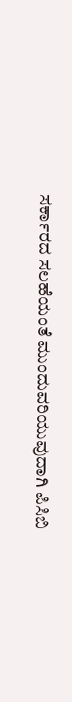ಸರ್ಕಾರದ ಸಲಹೆಯಂತೆ ಮುಂದುವರಿಯುವುದಾಗಿ ಪಿಸಿಬಿ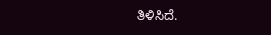ತಿಳಿಸಿದೆ.